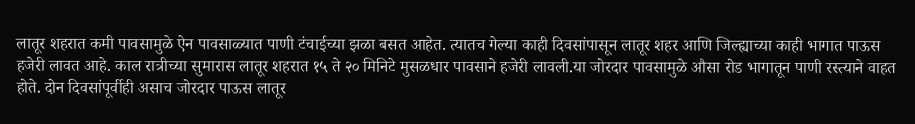लातूर शहरात कमी पावसामुळे ऐन पावसाळ्यात पाणी टंचाईच्या झळा बसत आहेत. त्यातच गेल्या काही दिवसांपासून लातूर शहर आणि जिल्ह्याच्या काही भागात पाऊस हजेरी लावत आहे. काल रात्रीच्या सुमारास लातूर शहरात १५ ते २० मिनिटे मुसळधार पावसाने हजेरी लावली.या जोरदार पावसामुळे औसा रोड भागातून पाणी रस्त्याने वाहत होते. दोन दिवसांपूर्वीही असाच जोरदार पाऊस लातूर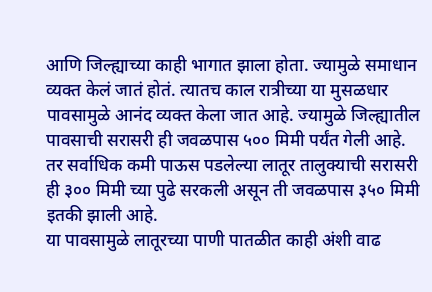आणि जिल्ह्याच्या काही भागात झाला होता. ज्यामुळे समाधान व्यक्त केलं जातं होतं. त्यातच काल रात्रीच्या या मुसळधार पावसामुळे आनंद व्यक्त केला जात आहे. ज्यामुळे जिल्ह्यातील पावसाची सरासरी ही जवळपास ५०० मिमी पर्यंत गेली आहे. तर सर्वाधिक कमी पाऊस पडलेल्या लातूर तालुक्याची सरासरी ही ३०० मिमी च्या पुढे सरकली असून ती जवळपास ३५० मिमी इतकी झाली आहे.
या पावसामुळे लातूरच्या पाणी पातळीत काही अंशी वाढ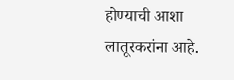होण्याची आशा लातूरकरांना आहे.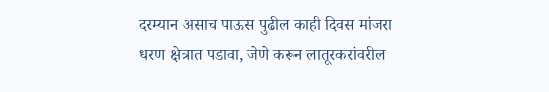दरम्यान असाच पाऊस पुढील काही दिवस मांजरा धरण क्षेत्रात पडावा, जेणे करून लातूरकरांवरील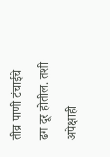तीव्र पाणी टंचाईचे ढग दूर होतील. तशी अपेक्षाही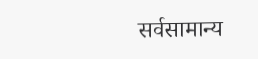सर्वसामान्य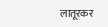लातूरकर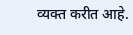व्यक्त करीत आहे.